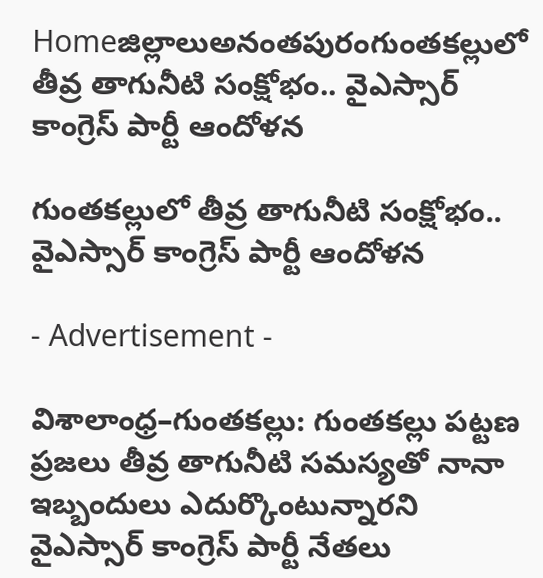Homeజిల్లాలుఅనంతపురంగుంతకల్లులో తీవ్ర తాగునీటి సంక్షోభం.. వైఎస్సార్ కాంగ్రెస్ పార్టీ ఆందోళన

గుంతకల్లులో తీవ్ర తాగునీటి సంక్షోభం.. వైఎస్సార్ కాంగ్రెస్ పార్టీ ఆందోళన

- Advertisement -

విశాలాంధ్ర–గుంతకల్లు: గుంతకల్లు పట్టణ ప్రజలు తీవ్ర తాగునీటి సమస్యతో నానా ఇబ్బందులు ఎదుర్కొంటున్నారని వైఎస్సార్ కాంగ్రెస్ పార్టీ నేతలు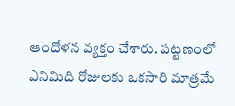ఆందోళన వ్యక్తం చేశారు. పట్టణంలో ఎనిమిది రోజులకు ఒకసారి మాత్రమే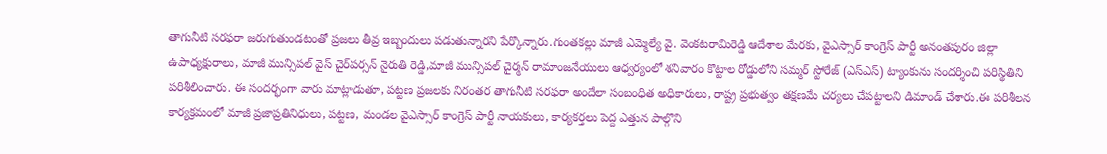తాగునీటి సరఫరా జరుగుతుండటంతో ప్రజలు తీవ్ర ఇబ్బందులు పడుతున్నారని పేర్కొన్నారు.గుంతకల్లు మాజీ ఎమ్మెల్యే వై. వెంకటరామిరెడ్డి ఆదేశాల మేరకు, వైఎస్సార్ కాంగ్రెస్ పార్టీ అనంతపురం జిల్లా ఉపాధ్యక్షురాలు, మాజీ మున్సిపల్ వైస్ చైర్‌పర్సన్ నైరుతి రెడ్డి,మాజీ మున్సిపల్ చైర్మన్ రామాంజనేయులు ఆధ్వర్యంలో శనివారం కొట్టాల రోడ్డులోని సమ్మర్ స్టోరేజ్ (ఎస్‌ఎస్) ట్యాంకును సందర్శించి పరిస్థితిని పరిశీలించారు. ఈ సందర్భంగా వారు మాట్లాడుతూ, పట్టణ ప్రజలకు నిరంతర తాగునీటి సరఫరా అందేలా సంబంధిత అధికారులు, రాష్ట్ర ప్రభుత్వం తక్షణమే చర్యలు చేపట్టాలని డిమాండ్ చేశారు.ఈ పరిశీలన కార్యక్రమంలో మాజీ ప్రజాప్రతినిధులు, పట్టణ, మండల వైఎస్సార్ కాంగ్రెస్ పార్టీ నాయకులు, కార్యకర్తలు పెద్ద ఎత్తున పాల్గొని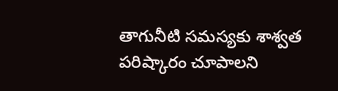తాగునీటి సమస్యకు శాశ్వత పరిష్కారం చూపాలని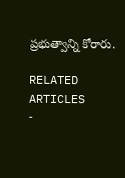ప్రభుత్వాన్ని కోరారు.

RELATED ARTICLES
-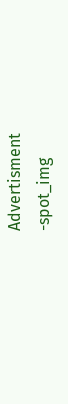Advertisment -spot_img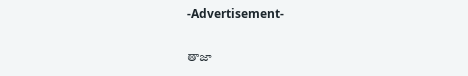-Advertisement-

తాజా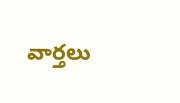వార్తలు